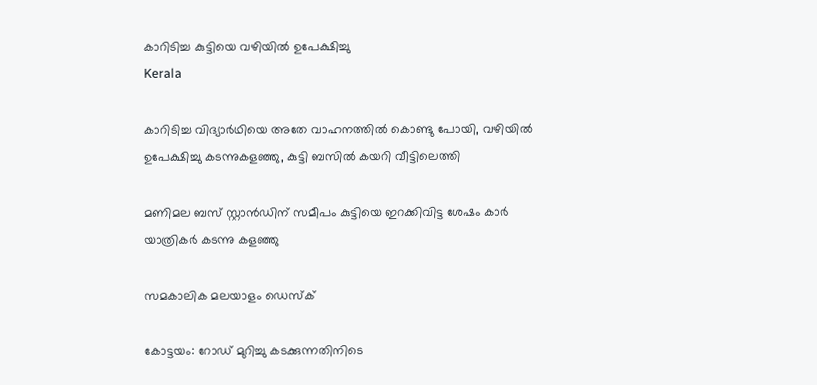കാറിടിച്ച കുട്ടിയെ വഴിയില്‍ ഉപേക്ഷിച്ചു
Kerala

കാറിടിച്ച വിദ്യാര്‍ഥിയെ അതേ വാഹനത്തില്‍ കൊണ്ടു പോയി, വഴിയില്‍ ഉപേക്ഷിച്ചു കടന്നുകളഞ്ഞു, കുട്ടി ബസില്‍ കയറി വീട്ടിലെത്തി

മണിമല ബസ് സ്റ്റാന്‍ഡിന് സമീപം കുട്ടിയെ ഇറക്കിവിട്ട ശേഷം കാര്‍ യാത്രികര്‍ കടന്നു കളഞ്ഞു

സമകാലിക മലയാളം ഡെസ്ക്

കോട്ടയം: റോഡ് മുറിച്ചു കടക്കുന്നതിനിടെ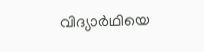വിദ്യാർഥിയെ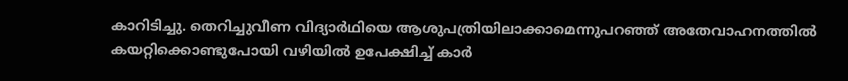കാറിടിച്ചു. തെറിച്ചുവീണ വിദ്യാര്‍ഥിയെ ആശുപത്രിയിലാക്കാമെന്നുപറഞ്ഞ് അതേവാഹനത്തില്‍ കയറ്റിക്കൊണ്ടുപോയി വഴിയില്‍ ഉപേക്ഷിച്ച് കാര്‍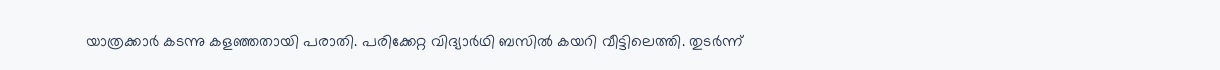യാത്രക്കാര്‍ കടന്നു കളഞ്ഞതായി പരാതി. പരിക്കേറ്റ വിദ്യാര്‍ഥി ബസില്‍ കയറി വീട്ടിലെത്തി. തുടർന്ന്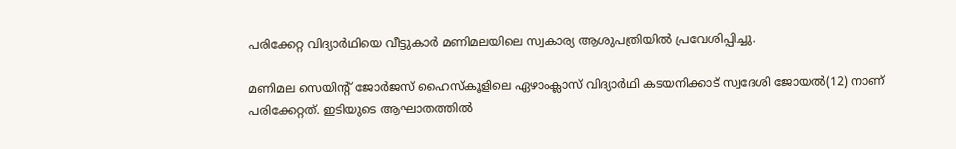പരിക്കേറ്റ വിദ്യാർഥിയെ വീട്ടുകാര്‍ മണിമലയിലെ സ്വകാര്യ ആശുപത്രിയിൽ പ്രവേശിപ്പിച്ചു.

മണിമല സെയിന്റ് ജോര്‍ജസ് ഹൈസ്‌കൂളിലെ ഏഴാംക്ലാസ് വിദ്യാര്‍ഥി കടയനിക്കാട് സ്വദേശി ജോയല്‍(12) നാണ് പരിക്കേറ്റത്. ഇടിയുടെ ആഘാതത്തില്‍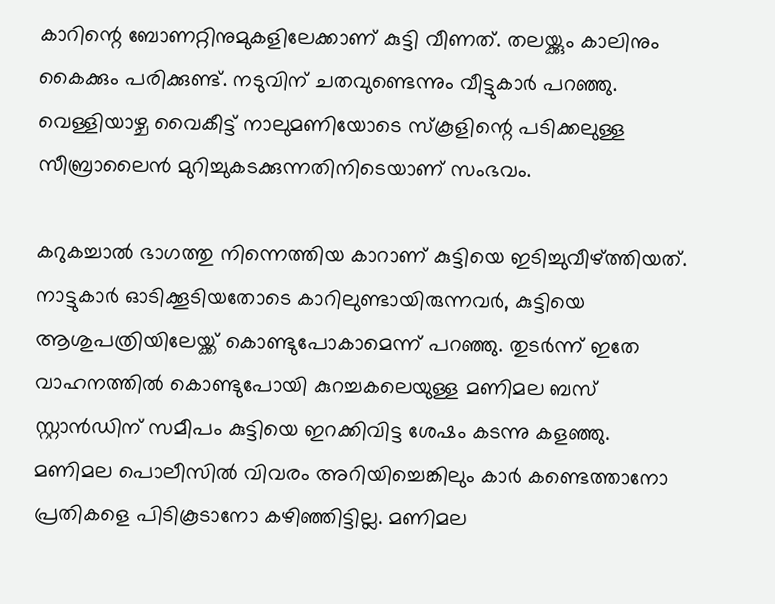കാറിന്റെ ബോണറ്റിനുമുകളിലേക്കാണ് കുട്ടി വീണത്. തലയ്ക്കും കാലിനും കൈക്കും പരിക്കുണ്ട്. നടുവിന് ചതവുണ്ടെന്നും വീട്ടുകാര്‍ പറഞ്ഞു. വെള്ളിയാഴ്ച വൈകീട്ട് നാലുമണിയോടെ സ്‌കൂളിന്റെ പടിക്കലുള്ള സീബ്രാലൈന്‍ മുറിച്ചുകടക്കുന്നതിനിടെയാണ് സംഭവം.

കറുകച്ചാല്‍ ഭാഗത്തു നിന്നെത്തിയ കാറാണ് കുട്ടിയെ ഇടിച്ചുവീഴ്ത്തിയത്. നാട്ടുകാര്‍ ഓടിക്കൂടിയതോടെ കാറിലുണ്ടായിരുന്നവര്‍, കുട്ടിയെ ആശുപത്രിയിലേയ്ക്ക് കൊണ്ടുപോകാമെന്ന് പറഞ്ഞു. തുടര്‍ന്ന് ഇതേ വാഹനത്തില്‍ കൊണ്ടുപോയി കുറച്ചകലെയുള്ള മണിമല ബസ് സ്റ്റാന്‍ഡിന് സമീപം കുട്ടിയെ ഇറക്കിവിട്ട ശേഷം കടന്നു കളഞ്ഞു. മണിമല പൊലീസില്‍ വിവരം അറിയിച്ചെങ്കിലും കാര്‍ കണ്ടെത്താനോ പ്രതികളെ പിടികൂടാനോ കഴിഞ്ഞിട്ടില്ല. മണിമല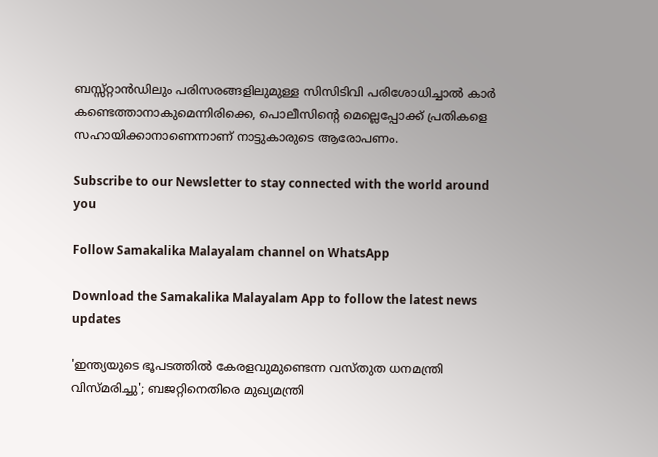ബസ്സ്റ്റാന്‍ഡിലും പരിസരങ്ങളിലുമുള്ള സിസിടിവി പരിശോധിച്ചാല്‍ കാര്‍ കണ്ടെത്താനാകുമെന്നിരിക്കെ, പൊലീസിന്റെ മെല്ലെപ്പോക്ക് പ്രതികളെ സഹായിക്കാനാണെന്നാണ് നാട്ടുകാരുടെ ആരോപണം.

Subscribe to our Newsletter to stay connected with the world around you

Follow Samakalika Malayalam channel on WhatsApp

Download the Samakalika Malayalam App to follow the latest news updates

'ഇന്ത്യയുടെ ഭൂപടത്തില്‍ കേരളവുമുണ്ടെന്ന വസ്തുത ധനമന്ത്രി വിസ്മരിച്ചു'; ബജറ്റിനെതിരെ മുഖ്യമന്ത്രി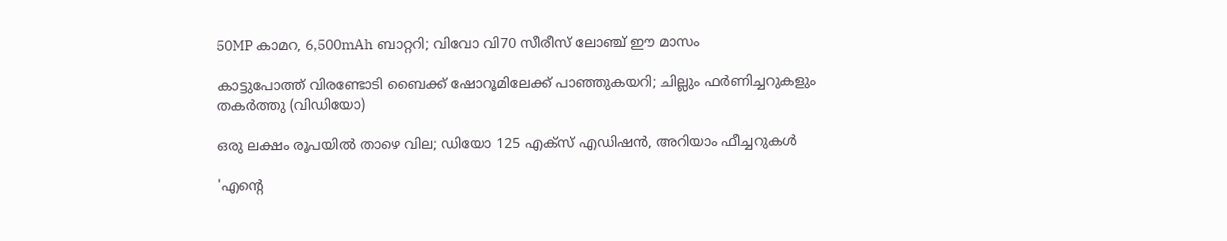50MP കാമറ, 6,500mAh ബാറ്ററി; വിവോ വി70 സീരീസ് ലോഞ്ച് ഈ മാസം

കാട്ടുപോത്ത് വിരണ്ടോടി ബൈക്ക് ഷോറൂമിലേക്ക് പാഞ്ഞുകയറി; ചില്ലും ഫർണിച്ചറുകളും തകർത്തു (വിഡിയോ)

ഒരു ലക്ഷം രൂപയില്‍ താഴെ വില; ഡിയോ 125 എക്‌സ് എഡിഷന്‍, അറിയാം ഫീച്ചറുകള്‍

'എന്റെ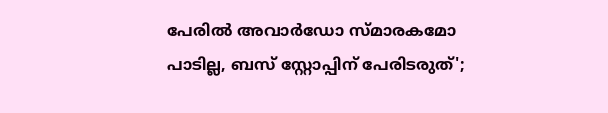പേരില്‍ അവാര്‍ഡോ സ്മാരകമോ പാടില്ല, ബസ് സ്റ്റോപ്പിന് പേരിടരുത്';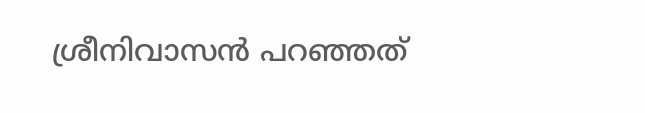ശ്രീനിവാസന്‍ പറഞ്ഞത്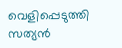വെളിപ്പെടുത്തി സത്യന്‍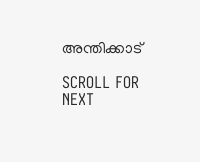അന്തിക്കാട്

SCROLL FOR NEXT